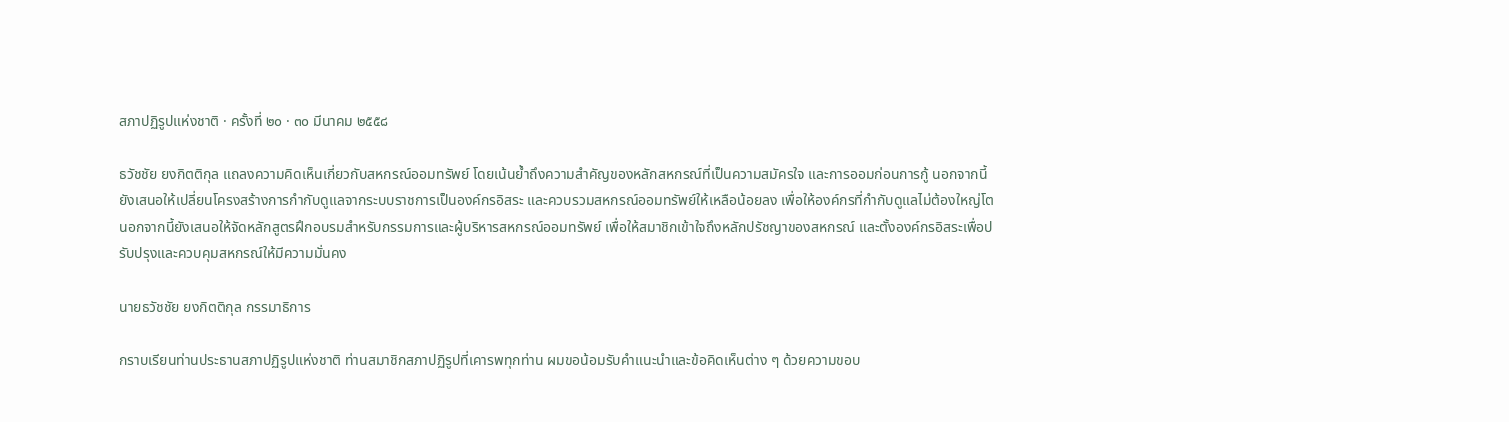สภาปฏิรูปแห่งชาติ · ครั้งที่ ๒๐ · ๓๐ มีนาคม ๒๕๕๘

ธวัชชัย ยงกิตติกุล แถลงความคิดเห็นเกี่ยวกับสหกรณ์ออมทรัพย์ โดยเน้นย้ำถึงความสำคัญของหลักสหกรณ์ที่เป็นความสมัครใจ และการออมก่อนการกู้ นอกจากนี้ยังเสนอให้เปลี่ยนโครงสร้างการกำกับดูแลจากระบบราชการเป็นองค์กรอิสระ และควบรวมสหกรณ์ออมทรัพย์ให้เหลือน้อยลง เพื่อให้องค์กรที่กำกับดูแลไม่ต้องใหญ่โต นอกจากนี้ยังเสนอให้จัดหลักสูตรฝึกอบรมสำหรับกรรมการและผู้บริหารสหกรณ์ออมทรัพย์ เพื่อให้สมาชิกเข้าใจถึงหลักปรัชญาของสหกรณ์ และตั้งองค์กรอิสระเพื่อปรับปรุงและควบคุมสหกรณ์ให้มีความมั่นคง

นายธวัชชัย ยงกิตติกุล กรรมาธิการ

กราบเรียนท่านประธานสภาปฏิรูปแห่งชาติ ท่านสมาชิกสภาปฏิรูปที่เคารพทุกท่าน ผมขอน้อมรับคำแนะนำและข้อคิดเห็นต่าง ๆ ด้วยความขอบ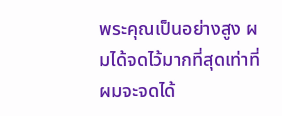พระคุณเป็นอย่างสูง ผมได้จดไว้มากที่สุดเท่าที่ผมจะจดได้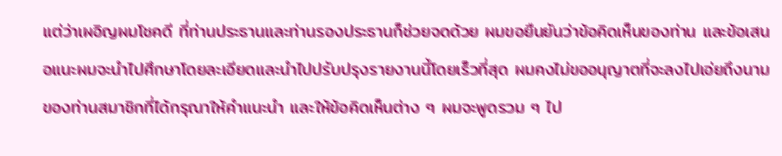แต่ว่าเผอิญผมโชคดี ที่ท่านประธานและท่านรองประธานก็ช่วยจดด้วย ผมขอยืนยันว่าข้อคิดเห็นของท่าน และข้อเสนอแนะผมจะนำไปศึกษาโดยละเอียดและนำไปปรับปรุงรายงานนี้โดยเร็วที่สุด ผมคงไม่ขออนุญาตที่จะลงไปเอ่ยถึงนามของท่านสมาชิกที่ได้กรุณาให้คำแนะนำ และให้ข้อคิดเห็นต่าง ๆ ผมจะพูดรวม ๆ ไป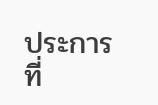ประการที่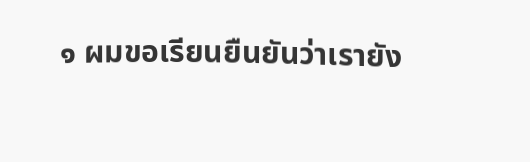๑ ผมขอเรียนยืนยันว่าเรายัง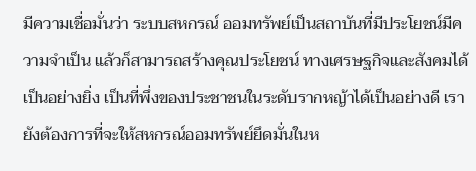มีความเชื่อมั่นว่า ระบบสหกรณ์ ออมทรัพย์เป็นสถาบันที่มีประโยชน์มีความจำเป็น แล้วก็สามารถสร้างคุณประโยชน์ ทางเศรษฐกิจและสังคมได้เป็นอย่างยิ่ง เป็นที่พึ่งของประชาชนในระดับรากหญ้าได้เป็นอย่างดี เรายังต้องการที่จะให้สหกรณ์ออมทรัพย์ยึดมั่นในห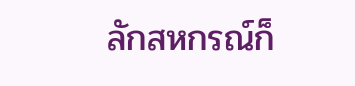ลักสหกรณ์ก็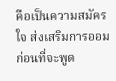คือเป็นความสมัครใจ ส่งเสริมการออมก่อนที่จะพูด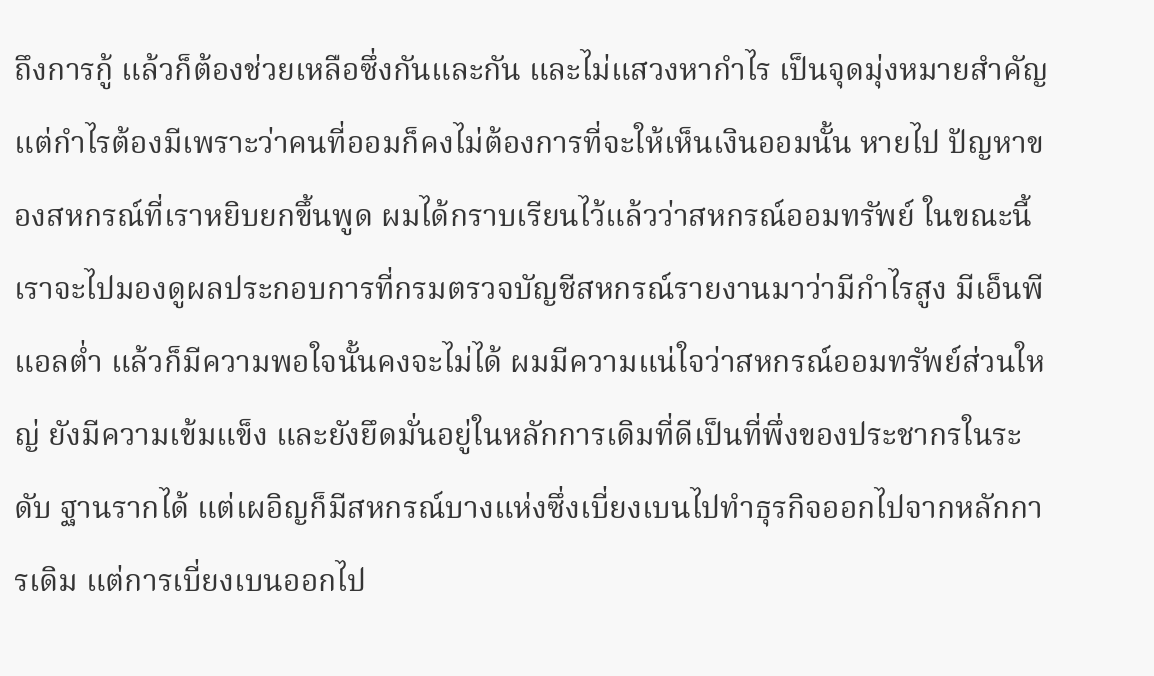ถึงการกู้ แล้วก็ต้องช่วยเหลือซึ่งกันและกัน และไม่แสวงหากำไร เป็นจุดมุ่งหมายสำคัญ แต่กำไรต้องมีเพราะว่าคนที่ออมก็คงไม่ต้องการที่จะให้เห็นเงินออมนั้น หายไป ปัญหาของสหกรณ์ที่เราหยิบยกขึ้นพูด ผมได้กราบเรียนไว้แล้วว่าสหกรณ์ออมทรัพย์ ในขณะนี้เราจะไปมองดูผลประกอบการที่กรมตรวจบัญชีสหกรณ์รายงานมาว่ามีกำไรสูง มีเอ็นพีแอลต่ำ แล้วก็มีความพอใจนั้นคงจะไม่ได้ ผมมีความแน่ใจว่าสหกรณ์ออมทรัพย์ส่วนใหญ่ ยังมีความเข้มแข็ง และยังยึดมั่นอยู่ในหลักการเดิมที่ดีเป็นที่พึ่งของประชากรในระดับ ฐานรากได้ แต่เผอิญก็มีสหกรณ์บางแห่งซึ่งเบี่ยงเบนไปทำธุรกิจออกไปจากหลักการเดิม แต่การเบี่ยงเบนออกไป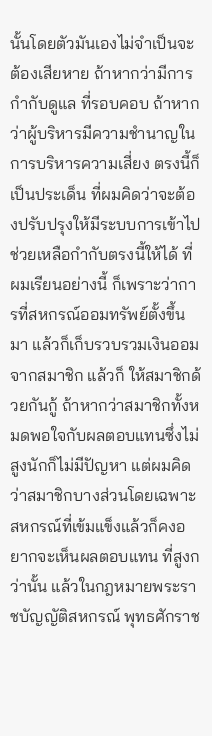นั้นโดยตัวมันเองไม่จำเป็นจะต้องเสียหาย ถ้าหากว่ามีการกำกับดูแล ที่รอบคอบ ถ้าหากว่าผู้บริหารมีความชำนาญในการบริหารความเสี่ยง ตรงนี้ก็เป็นประเด็น ที่ผมคิดว่าจะต้องปรับปรุงให้มีระบบการเข้าไปช่วยเหลือกำกับตรงนี้ให้ได้ ที่ผมเรียนอย่างนี้ ก็เพราะว่าการที่สหกรณ์ออมทรัพย์ตั้งขึ้นมา แล้วก็เก็บรวบรวมเงินออมจากสมาชิก แล้วก็ ให้สมาชิกด้วยกันกู้ ถ้าหากว่าสมาชิกทั้งหมดพอใจกับผลตอบแทนซึ่งไม่สูงนักก็ไม่มีปัญหา แต่ผมคิดว่าสมาชิกบางส่วนโดยเฉพาะสหกรณ์ที่เข้มแข็งแล้วก็คงอยากจะเห็นผลตอบแทน ที่สูงกว่านั้น แล้วในกฎหมายพระราชบัญญัติสหกรณ์ พุทธศักราช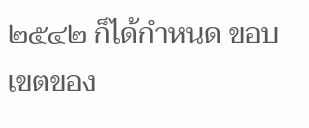๒๕๔๒ ก็ได้กำหนด ขอบเขตของ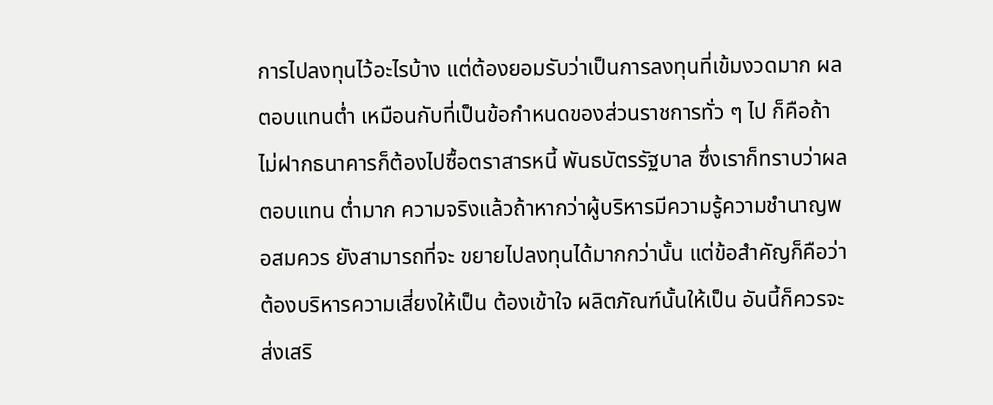การไปลงทุนไว้อะไรบ้าง แต่ต้องยอมรับว่าเป็นการลงทุนที่เข้มงวดมาก ผลตอบแทนต่ำ เหมือนกับที่เป็นข้อกำหนดของส่วนราชการทั่ว ๆ ไป ก็คือถ้าไม่ฝากธนาคารก็ต้องไปซื้อตราสารหนี้ พันธบัตรรัฐบาล ซึ่งเราก็ทราบว่าผลตอบแทน ต่ำมาก ความจริงแล้วถ้าหากว่าผู้บริหารมีความรู้ความชำนาญพอสมควร ยังสามารถที่จะ ขยายไปลงทุนได้มากกว่านั้น แต่ข้อสำคัญก็คือว่าต้องบริหารความเสี่ยงให้เป็น ต้องเข้าใจ ผลิตภัณฑ์นั้นให้เป็น อันนี้ก็ควรจะส่งเสริ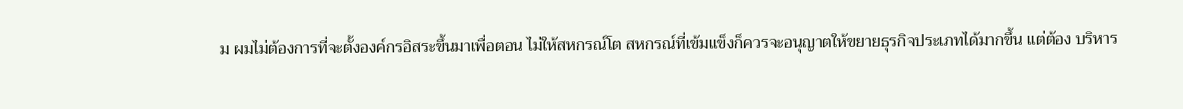ม ผมไม่ต้องการที่จะตั้งองค์กรอิสระขึ้นมาเพื่อตอน ไม่ให้สหกรณ์โต สหกรณ์ที่เข้มแข็งก็ควรจะอนุญาตให้ขยายธุรกิจประเภทได้มากขึ้น แต่ต้อง บริหาร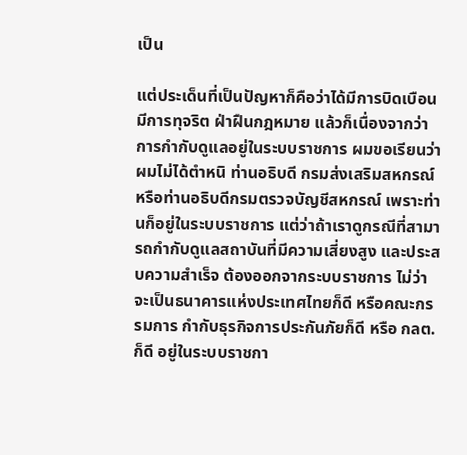เป็น

แต่ประเด็นที่เป็นปัญหาก็คือว่าได้มีการบิดเบือน มีการทุจริต ฝ่าฝืนกฎหมาย แล้วก็เนื่องจากว่าการกำกับดูแลอยู่ในระบบราชการ ผมขอเรียนว่าผมไม่ได้ตำหนิ ท่านอธิบดี กรมส่งเสริมสหกรณ์หรือท่านอธิบดีกรมตรวจบัญชีสหกรณ์ เพราะท่านก็อยู่ในระบบราชการ แต่ว่าถ้าเราดูกรณีที่สามารถกำกับดูแลสถาบันที่มีความเสี่ยงสูง และประสบความสำเร็จ ต้องออกจากระบบราชการ ไม่ว่าจะเป็นธนาคารแห่งประเทศไทยก็ดี หรือคณะกรรมการ กำกับธุรกิจการประกันภัยก็ดี หรือ กลต. ก็ดี อยู่ในระบบราชกา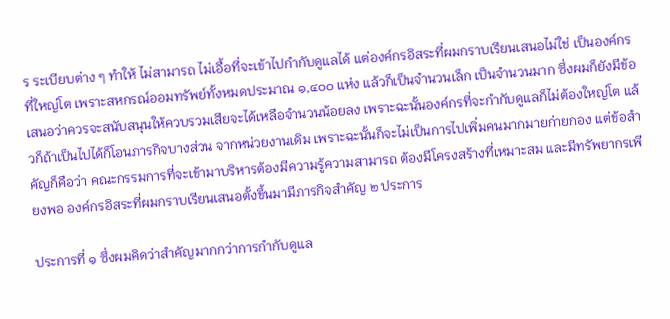ร ระเบียบต่าง ๆ ทำให้ ไม่สามารถ ไม่เอื้อที่จะเข้าไปกำกับดูแลได้ แต่องค์กรอิสระที่ผมกราบเรียนเสนอไม่ใช่ เป็นองค์กรที่ใหญ่โต เพราะสหกรณ์ออมทรัพย์ทั้งหมดประมาณ ๑,๔๐๐ แห่ง แล้วก็เป็นจำนวนเล็ก เป็นจำนวนมาก ซึ่งผมก็ยังมีข้อเสนอว่าควรจะสนับสนุนให้ควบรวมเสียจะได้เหลือจำนวนน้อยลง เพราะฉะนั้นองค์กรที่จะกำกับดูแลก็ไม่ต้องใหญ่โต แล้วก็ถ้าเป็นไปได้ก็โอนภารกิจบางส่วน จากหน่วยงานเดิม เพราะฉะนั้นก็จะไม่เป็นการไปเพิ่มคนมากมายก่ายกอง แต่ข้อสำคัญก็คือว่า คณะกรรมการที่จะเข้ามาบริหารต้องมีความรู้ความสามารถ ต้องมีโครงสร้างที่เหมาะสม และมีทรัพยากรเพียงพอ องค์กรอิสระที่ผมกราบเรียนเสนอตั้งขึ้นมามีภารกิจสำคัญ ๒ ประการ

ประการที่ ๑ ซึ่งผมคิดว่าสำคัญมากกว่าการกำกับดูแล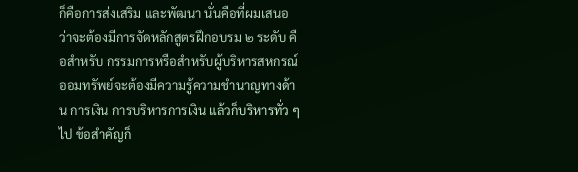ก็คือการส่งเสริม และพัฒนา นั่นคือที่ผมเสนอว่าจะต้องมีการจัดหลักสูตรฝึกอบรม ๒ ระดับ คือสำหรับ กรรมการหรือสำหรับผู้บริหารสหกรณ์ออมทรัพย์จะต้องมีความรู้ความชำนาญทางด้าน การเงิน การบริหารการเงิน แล้วก็บริหารทั่ว ๆ ไป ข้อสำคัญก็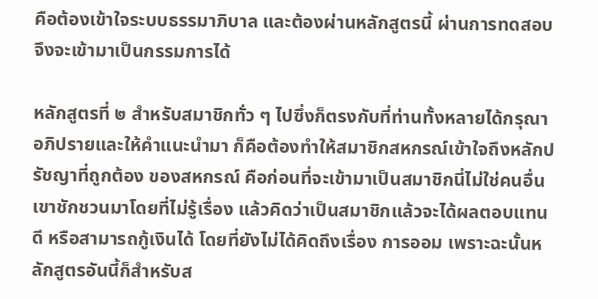คือต้องเข้าใจระบบธรรมาภิบาล และต้องผ่านหลักสูตรนี้ ผ่านการทดสอบจึงจะเข้ามาเป็นกรรมการได้

หลักสูตรที่ ๒ สำหรับสมาชิกทั่ว ๆ ไปซึ่งก็ตรงกับที่ท่านทั้งหลายได้กรุณา อภิปรายและให้คำแนะนำมา ก็คือต้องทำให้สมาชิกสหกรณ์เข้าใจถึงหลักปรัชญาที่ถูกต้อง ของสหกรณ์ คือก่อนที่จะเข้ามาเป็นสมาชิกนี่ไม่ใช่คนอื่นเขาชักชวนมาโดยที่ไม่รู้เรื่อง แล้วคิดว่าเป็นสมาชิกแล้วจะได้ผลตอบแทนดี หรือสามารถกู้เงินได้ โดยที่ยังไม่ได้คิดถึงเรื่อง การออม เพราะฉะนั้นหลักสูตรอันนี้ก็สำหรับส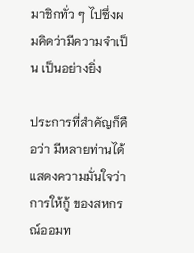มาชิกทั่ว ๆ ไปซึ่งผมคิดว่ามีความจำเป็น เป็นอย่างยิ่ง

ประการที่สำคัญก็คือว่า มีหลายท่านได้แสดงความมั่นใจว่าการให้กู้ ของสหกรณ์ออมท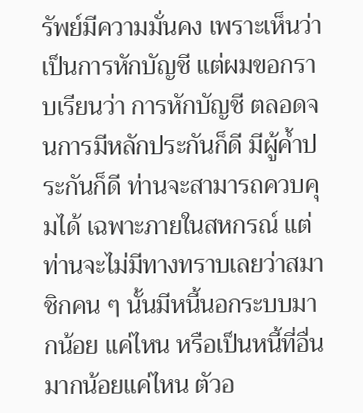รัพย์มีความมั่นคง เพราะเห็นว่าเป็นการหักบัญชี แต่ผมขอกราบเรียนว่า การหักบัญชี ตลอดจนการมีหลักประกันก็ดี มีผู้ค้ำประกันก็ดี ท่านจะสามารถควบคุมได้ เฉพาะภายในสหกรณ์ แต่ท่านจะไม่มีทางทราบเลยว่าสมาชิกคน ๆ นั้นมีหนี้นอกระบบมากน้อย แค่ไหน หรือเป็นหนี้ที่อื่นมากน้อยแค่ไหน ตัวอ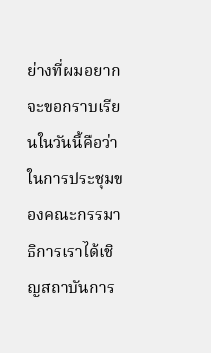ย่างที่ผมอยากจะขอกราบเรียนในวันนี้คือว่า ในการประชุมของคณะกรรมาธิการเราได้เชิญสถาบันการ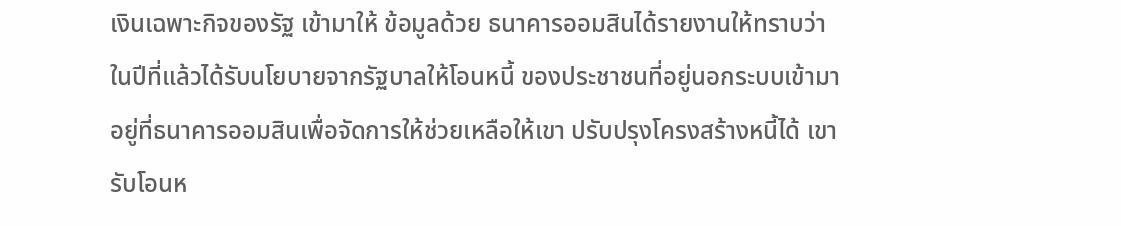เงินเฉพาะกิจของรัฐ เข้ามาให้ ข้อมูลด้วย ธนาคารออมสินได้รายงานให้ทราบว่าในปีที่แล้วได้รับนโยบายจากรัฐบาลให้โอนหนี้ ของประชาชนที่อยู่นอกระบบเข้ามาอยู่ที่ธนาคารออมสินเพื่อจัดการให้ช่วยเหลือให้เขา ปรับปรุงโครงสร้างหนี้ได้ เขารับโอนห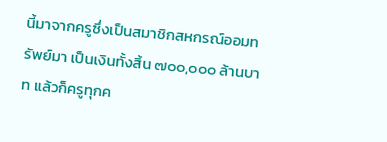นี้มาจากครูซึ่งเป็นสมาชิกสหกรณ์ออมทรัพย์มา เป็นเงินทั้งสิ้น ๗๐๐,๐๐๐ ล้านบาท แล้วก็ครูทุกค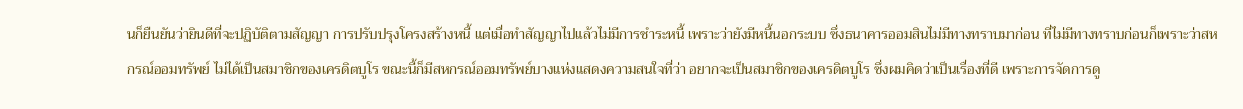นก็ยืนยันว่ายินดีที่จะปฏิบัติตามสัญญา การปรับปรุงโครงสร้างหนี้ แต่เมื่อทำสัญญาไปแล้วไม่มีการชำระหนี้ เพราะว่ายังมีหนี้นอกระบบ ซึ่งธนาคารออมสินไม่มีทางทราบมาก่อน ที่ไม่มีทางทราบก่อนก็เพราะว่าสหกรณ์ออมทรัพย์ ไม่ได้เป็นสมาชิกของเครดิตบูโร ขณะนี้ก็มีสหกรณ์ออมทรัพย์บางแห่งแสดงความสนใจที่ว่า อยากจะเป็นสมาชิกของเครดิตบูโร ซึ่งผมคิดว่าเป็นเรื่องที่ดี เพราะการจัดการดู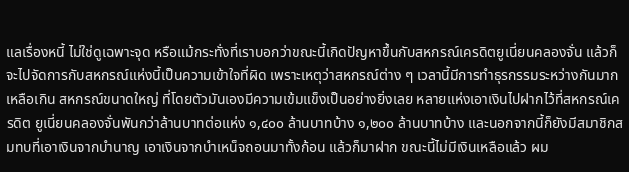แลเรื่องหนี้ ไม่ใช่ดูเฉพาะจุด หรือแม้กระทั่งที่เราบอกว่าขณะนี้เกิดปัญหาขึ้นกับสหกรณ์เครดิตยูเนี่ยนคลองจั่น แล้วก็จะไปจัดการกับสหกรณ์แห่งนี้เป็นความเข้าใจที่ผิด เพราะเหตุว่าสหกรณ์ต่าง ๆ เวลานี้มีการทำธุรกรรมระหว่างกันมากเหลือเกิน สหกรณ์ขนาดใหญ่ ที่โดยตัวมันเองมีความเข้มแข็งเป็นอย่างยิ่งเลย หลายแห่งเอาเงินไปฝากไว้ที่สหกรณ์เครดิต ยูเนี่ยนคลองจั่นพันกว่าล้านบาทต่อแห่ง ๑,๔๐๐ ล้านบาทบ้าง ๑,๒๐๐ ล้านบาทบ้าง และนอกจากนี้ก็ยังมีสมาชิกสมทบที่เอาเงินจากบำนาญ เอาเงินจากบำเหน็จถอนมาทั้งก้อน แล้วก็มาฝาก ขณะนี้ไม่มีเงินเหลือแล้ว ผม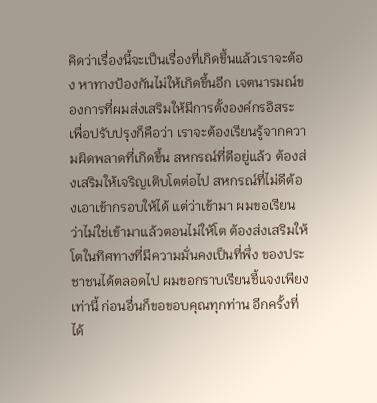คิดว่าเรื่องนี้จะเป็นเรื่องที่เกิดขึ้นแล้วเราจะต้อง หาทางป้องกันไม่ให้เกิดขึ้นอีก เจตนารมณ์ของการที่ผมส่งเสริมให้มีการตั้งองค์กรอิสระ เพื่อปรับปรุงก็คือว่า เราจะต้องเรียนรู้จากความผิดพลาดที่เกิดขึ้น สหกรณ์ที่ดีอยู่แล้ว ต้องส่งเสริมให้เจริญเติบโตต่อไป สหกรณ์ที่ไม่ดีต้องเอาเข้ากรอบให้ได้ แต่ว่าเข้ามา ผมขอเรียนว่าไม่ใช่เข้ามาแล้วตอนไม่ให้โต ต้องส่งเสริมให้โตในทิศทางที่มีความมั่นคงเป็นที่พึ่ง ของประชาชนได้ตลอดไป ผมขอกราบเรียนชี้แจงเพียงเท่านี้ ก่อนอื่นก็ขอขอบคุณทุกท่าน อีกครั้งที่ได้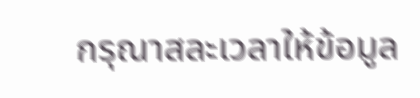กรุณาสละเวลาให้ข้อมูล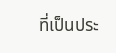ที่เป็นประ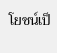โยชน์เป็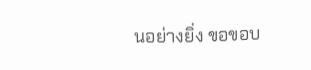นอย่างยิ่ง ขอขอบ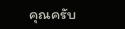คุณครับ